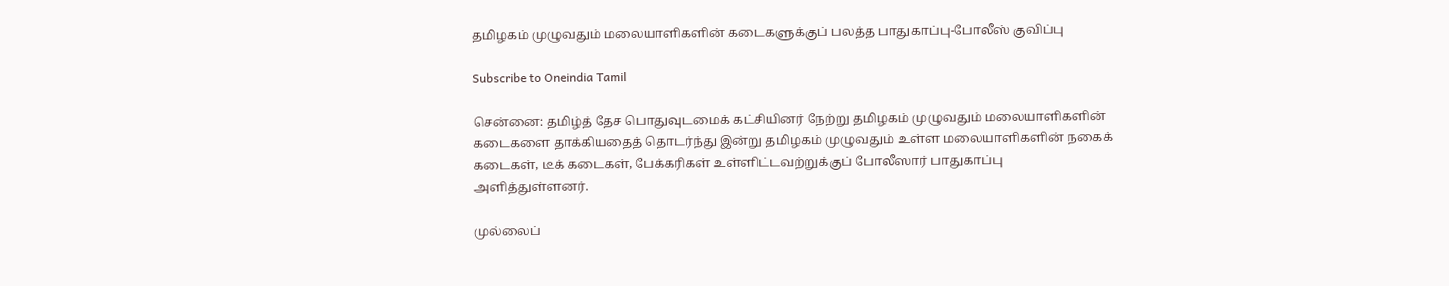தமிழகம் முழுவதும் மலையாளிகளின் கடைகளுக்குப் பலத்த பாதுகாப்பு-போலீஸ் குவிப்பு

Subscribe to Oneindia Tamil

சென்னை: தமிழ்த் தேச பொதுவுடமைக் கட்சியினர் நேற்று தமிழகம் முழுவதும் மலையாளிகளின் கடைகளை தாக்கியதைத் தொடர்ந்து இன்று தமிழகம் முழுவதும் உள்ள மலையாளிகளின் நகைக் கடைகள், டீக் கடைகள், பேக்கரிகள் உள்ளிட்டவற்றுக்குப் போலீஸார் பாதுகாப்பு அளித்துள்ளனர்.

முல்லைப்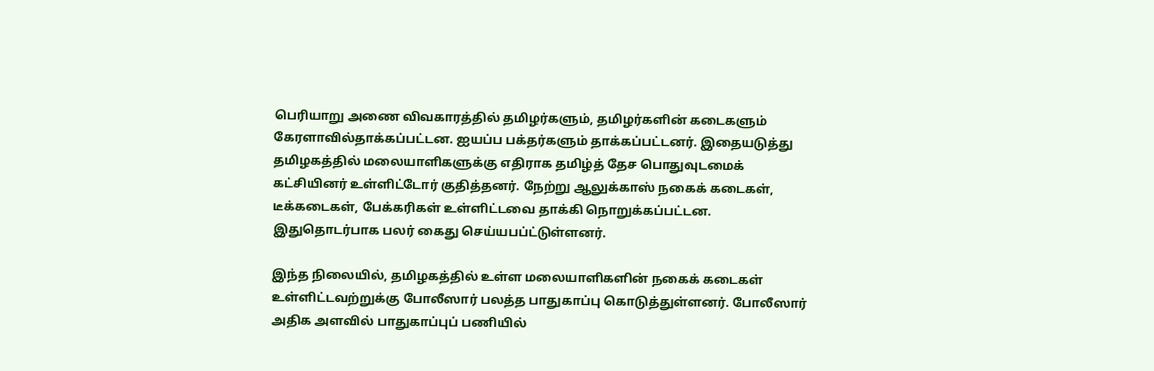பெரியாறு அணை விவகாரத்தில் தமிழர்களும், தமிழர்களின் கடைகளும் கேரளாவில்தாக்கப்பட்டன. ஐயப்ப பக்தர்களும் தாக்கப்பட்டனர். இதையடுத்து தமிழகத்தில் மலையாளிகளுக்கு எதிராக தமிழ்த் தேச பொதுவுடமைக் கட்சியினர் உள்ளிட்டோர் குதித்தனர். நேற்று ஆலுக்காஸ் நகைக் கடைகள், டீக்கடைகள், பேக்கரிகள் உள்ளிட்டவை தாக்கி நொறுக்கப்பட்டன. இதுதொடர்பாக பலர் கைது செய்யபப்ட்டுள்ளனர்.

இந்த நிலையில், தமிழகத்தில் உள்ள மலையாளிகளின் நகைக் கடைகள் உள்ளிட்டவற்றுக்கு போலீஸார் பலத்த பாதுகாப்பு கொடுத்துள்ளனர். போலீஸார் அதிக அளவில் பாதுகாப்புப் பணியில்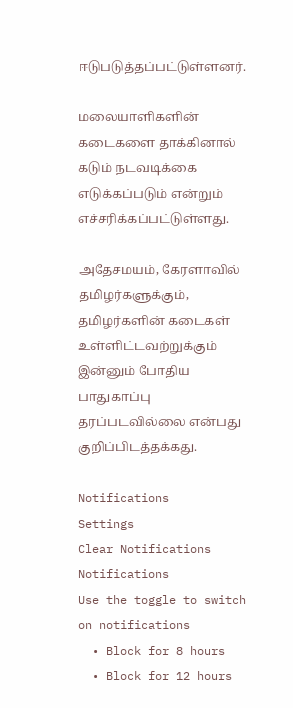ஈடுபடுத்தப்பட்டுள்ளனர்.

மலையாளிகளின் கடைகளை தாக்கினால் கடும் நடவடிக்கை எடுக்கப்படும் என்றும் எச்சரிக்கப்பட்டுள்ளது.

அதேசமயம், கேரளாவில் தமிழர்களுக்கும், தமிழர்களின் கடைகள் உள்ளிட்டவற்றுக்கும் இன்னும் போதிய பாதுகாப்பு தரப்படவில்லை என்பது குறிப்பிடத்தக்கது.

Notifications
Settings
Clear Notifications
Notifications
Use the toggle to switch on notifications
  • Block for 8 hours
  • Block for 12 hours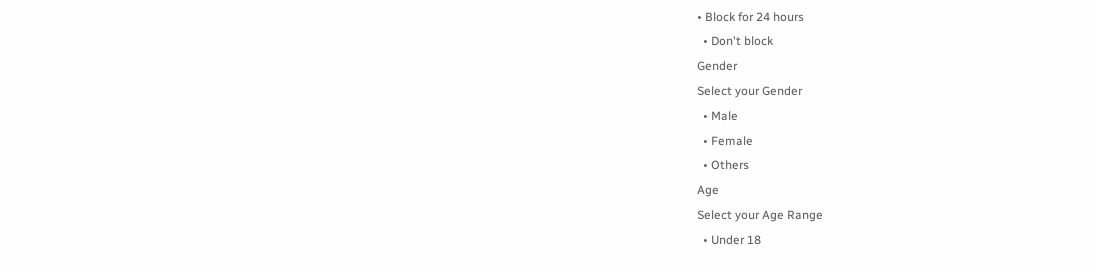• Block for 24 hours
  • Don't block
Gender
Select your Gender
  • Male
  • Female
  • Others
Age
Select your Age Range
  • Under 18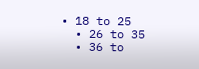• 18 to 25
  • 26 to 35
  • 36 to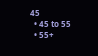45
  • 45 to 55
  • 55+